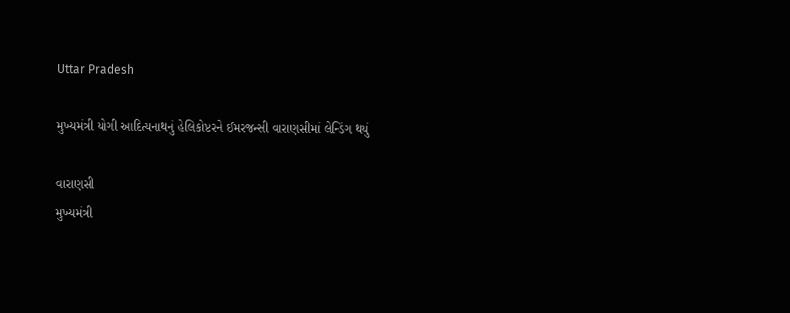Uttar Pradesh

મુખ્યમંત્રી યોગી આદિત્યનાથનું હેલિકોપ્ટરને ઈમરજન્સી વારાણસીમાં લેન્ડિંગ થયું

વારાણસી
મુખ્યમંત્રી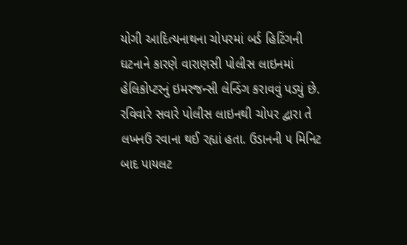યોગી આદિત્યનાથના ચોપરમાં બર્ડ હિટિંગની ઘટનાને કારણે વારાણસી પોલીસ લાઇનમાં હેલિકોપ્ટરનું ઇમરજન્સી લેન્ડિંગ કરાવવું પડ્યું છે. રવિવારે સવારે પોલીસ લાઇનથી ચોપર દ્વારા તે લખનઉ રવાના થઈ રહ્યાં હતા. ઉડાનની ૫ મિનિટ બાદ પાયલટ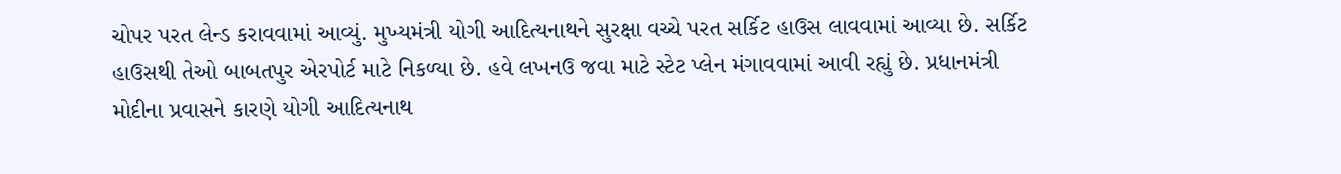ચોપર પરત લેન્ડ કરાવવામાં આવ્યું. મુખ્યમંત્રી યોગી આદિત્યનાથને સુરક્ષા વચ્ચે પરત સર્કિટ હાઉસ લાવવામાં આવ્યા છે. સર્કિટ હાઉસથી તેઓ બાબતપુર એરપોર્ટ માટે નિકળ્યા છે. હવે લખનઉ જવા માટે સ્ટેટ પ્લેન મંગાવવામાં આવી રહ્યું છે. પ્રધાનમંત્રી મોદીના પ્રવાસને કારણે યોગી આદિત્યનાથ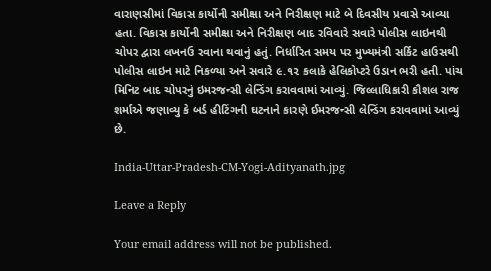વારાણસીમાં વિકાસ કાર્યોની સમીક્ષા અને નિરીક્ષણ માટે બે દિવસીય પ્રવાસે આવ્યા હતા. વિકાસ કાર્યોની સમીક્ષા અને નિરીક્ષણ બાદ રવિવારે સવારે પોલીસ લાઇનથી ચોપર દ્વારા લખનઉ રવાના થવાનું હતું. નિર્ધારિત સમય પર મુખ્યમંત્રી સર્કિટ હાઉસથી પોલીસ લાઇન માટે નિકળ્યા અને સવારે ૯.૧૨ કલાકે હેલિકોપ્ટરે ઉડાન ભરી હતી. પાંચ મિનિટ બાદ ચોપરનું ઇમરજન્સી લેન્ડિંગ કરાવવામાં આવ્યું. જિલ્લાધિકારી કૌશલ રાજ શર્માએ જણાવ્યુ કે બર્ડ હીટિંગની ઘટનાને કારણે ઈમરજન્સી લેન્ડિંગ કરાવવામાં આવ્યું છે.

India-Uttar-Pradesh-CM-Yogi-Adityanath.jpg

Leave a Reply

Your email address will not be published.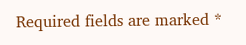Required fields are marked *